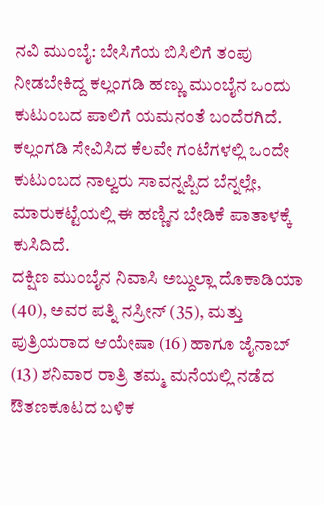ನವಿ ಮುಂಬೈ: ಬೇಸಿಗೆಯ ಬಿಸಿಲಿಗೆ ತಂಪು ನೀಡಬೇಕಿದ್ದ ಕಲ್ಲಂಗಡಿ ಹಣ್ಣು ಮುಂಬೈನ ಒಂದು ಕುಟುಂಬದ ಪಾಲಿಗೆ ಯಮನಂತೆ ಬಂದೆರಗಿದೆ. ಕಲ್ಲಂಗಡಿ ಸೇವಿಸಿದ ಕೆಲವೇ ಗಂಟೆಗಳಲ್ಲಿ ಒಂದೇ ಕುಟುಂಬದ ನಾಲ್ವರು ಸಾವನ್ನಪ್ಪಿದ ಬೆನ್ನಲ್ಲೇ, ಮಾರುಕಟ್ಟೆಯಲ್ಲಿ ಈ ಹಣ್ಣಿನ ಬೇಡಿಕೆ ಪಾತಾಳಕ್ಕೆ ಕುಸಿದಿದೆ.
ದಕ್ಷಿಣ ಮುಂಬೈನ ನಿವಾಸಿ ಅಬ್ದುಲ್ಲಾ ದೊಕಾಡಿಯಾ (40), ಅವರ ಪತ್ನಿ ನಸ್ರೀನ್ (35), ಮತ್ತು ಪುತ್ರಿಯರಾದ ಆಯೇಷಾ (16) ಹಾಗೂ ಜೈನಾಬ್ (13) ಶನಿವಾರ ರಾತ್ರಿ ತಮ್ಮ ಮನೆಯಲ್ಲಿ ನಡೆದ ಔತಣಕೂಟದ ಬಳಿಕ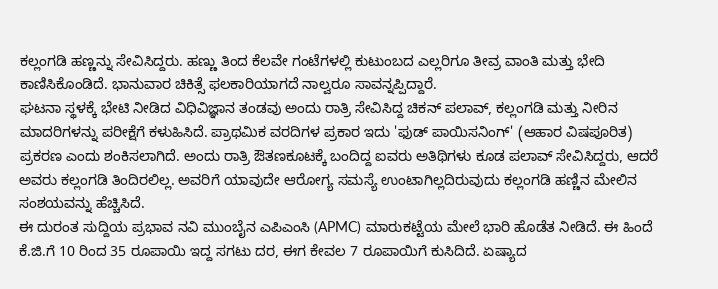ಕಲ್ಲಂಗಡಿ ಹಣ್ಣನ್ನು ಸೇವಿಸಿದ್ದರು. ಹಣ್ಣು ತಿಂದ ಕೆಲವೇ ಗಂಟೆಗಳಲ್ಲಿ ಕುಟುಂಬದ ಎಲ್ಲರಿಗೂ ತೀವ್ರ ವಾಂತಿ ಮತ್ತು ಭೇದಿ ಕಾಣಿಸಿಕೊಂಡಿದೆ. ಭಾನುವಾರ ಚಿಕಿತ್ಸೆ ಫಲಕಾರಿಯಾಗದೆ ನಾಲ್ವರೂ ಸಾವನ್ನಪ್ಪಿದ್ದಾರೆ.
ಘಟನಾ ಸ್ಥಳಕ್ಕೆ ಭೇಟಿ ನೀಡಿದ ವಿಧಿವಿಜ್ಞಾನ ತಂಡವು ಅಂದು ರಾತ್ರಿ ಸೇವಿಸಿದ್ದ ಚಿಕನ್ ಪಲಾವ್, ಕಲ್ಲಂಗಡಿ ಮತ್ತು ನೀರಿನ ಮಾದರಿಗಳನ್ನು ಪರೀಕ್ಷೆಗೆ ಕಳುಹಿಸಿದೆ. ಪ್ರಾಥಮಿಕ ವರದಿಗಳ ಪ್ರಕಾರ ಇದು 'ಫುಡ್ ಪಾಯಿಸನಿಂಗ್' (ಆಹಾರ ವಿಷಪೂರಿತ) ಪ್ರಕರಣ ಎಂದು ಶಂಕಿಸಲಾಗಿದೆ. ಅಂದು ರಾತ್ರಿ ಔತಣಕೂಟಕ್ಕೆ ಬಂದಿದ್ದ ಐವರು ಅತಿಥಿಗಳು ಕೂಡ ಪಲಾವ್ ಸೇವಿಸಿದ್ದರು, ಆದರೆ ಅವರು ಕಲ್ಲಂಗಡಿ ತಿಂದಿರಲಿಲ್ಲ. ಅವರಿಗೆ ಯಾವುದೇ ಆರೋಗ್ಯ ಸಮಸ್ಯೆ ಉಂಟಾಗಿಲ್ಲದಿರುವುದು ಕಲ್ಲಂಗಡಿ ಹಣ್ಣಿನ ಮೇಲಿನ ಸಂಶಯವನ್ನು ಹೆಚ್ಚಿಸಿದೆ.
ಈ ದುರಂತ ಸುದ್ದಿಯ ಪ್ರಭಾವ ನವಿ ಮುಂಬೈನ ಎಪಿಎಂಸಿ (APMC) ಮಾರುಕಟ್ಟೆಯ ಮೇಲೆ ಭಾರಿ ಹೊಡೆತ ನೀಡಿದೆ. ಈ ಹಿಂದೆ ಕೆ.ಜಿ.ಗೆ 10 ರಿಂದ 35 ರೂಪಾಯಿ ಇದ್ದ ಸಗಟು ದರ, ಈಗ ಕೇವಲ 7 ರೂಪಾಯಿಗೆ ಕುಸಿದಿದೆ. ಏಷ್ಯಾದ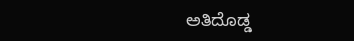ಅತಿದೊಡ್ಡ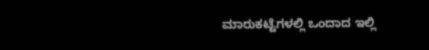ಮಾರುಕಟ್ಟೆಗಳಲ್ಲಿ ಒಂದಾದ ಇಲ್ಲಿ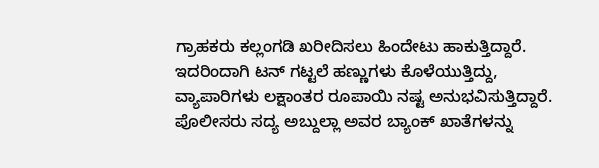ಗ್ರಾಹಕರು ಕಲ್ಲಂಗಡಿ ಖರೀದಿಸಲು ಹಿಂದೇಟು ಹಾಕುತ್ತಿದ್ದಾರೆ. ಇದರಿಂದಾಗಿ ಟನ್ ಗಟ್ಟಲೆ ಹಣ್ಣುಗಳು ಕೊಳೆಯುತ್ತಿದ್ದು, ವ್ಯಾಪಾರಿಗಳು ಲಕ್ಷಾಂತರ ರೂಪಾಯಿ ನಷ್ಟ ಅನುಭವಿಸುತ್ತಿದ್ದಾರೆ.
ಪೊಲೀಸರು ಸದ್ಯ ಅಬ್ದುಲ್ಲಾ ಅವರ ಬ್ಯಾಂಕ್ ಖಾತೆಗಳನ್ನು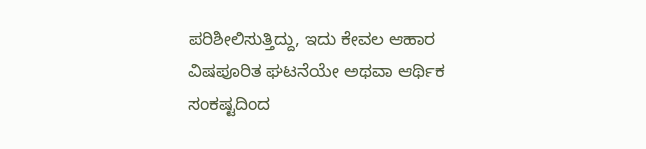ಪರಿಶೀಲಿಸುತ್ತಿದ್ದು, ಇದು ಕೇವಲ ಆಹಾರ ವಿಷಪೂರಿತ ಘಟನೆಯೇ ಅಥವಾ ಆರ್ಥಿಕ ಸಂಕಷ್ಟದಿಂದ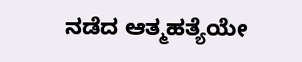ನಡೆದ ಆತ್ಮಹತ್ಯೆಯೇ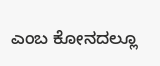ಎಂಬ ಕೋನದಲ್ಲೂ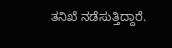ತನಿಖೆ ನಡೆಸುತ್ತಿದ್ದಾರೆ.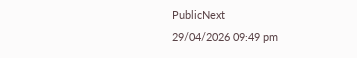PublicNext
29/04/2026 09:49 pm